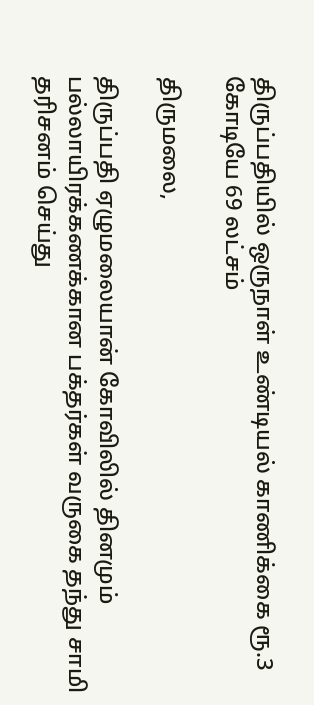திருப்பதியில் ஒருநாள் உண்டியல் காணிக்கை ரூ.3 கோடியே 69 லட்சம்

திருமலை,

திருப்பதி ஏழுமலையான் கோவிலில் தினமும் பல்லாயிரக்கணக்கான பக்தர்கள் வருகை தந்து சாமி தரிசனம் செய்து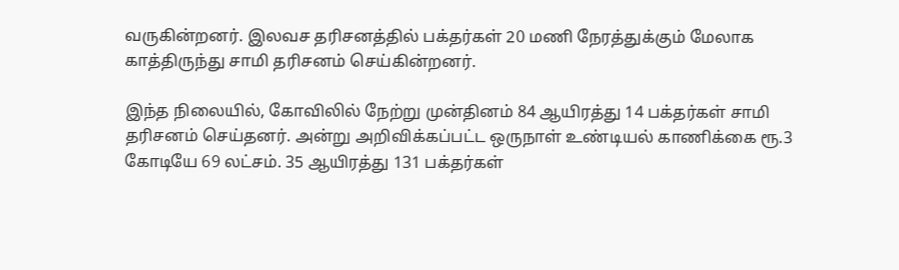வருகின்றனர். இலவச தரிசனத்தில் பக்தர்கள் 20 மணி நேரத்துக்கும் மேலாக காத்திருந்து சாமி தரிசனம் செய்கின்றனர்.

இந்த நிலையில், கோவிலில் நேற்று முன்தினம் 84 ஆயிரத்து 14 பக்தர்கள் சாமி தரிசனம் செய்தனர். அன்று அறிவிக்கப்பட்ட ஒருநாள் உண்டியல் காணிக்கை ரூ.3 கோடியே 69 லட்சம். 35 ஆயிரத்து 131 பக்தர்கள்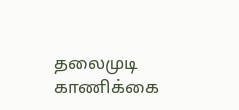தலைமுடி காணிக்கை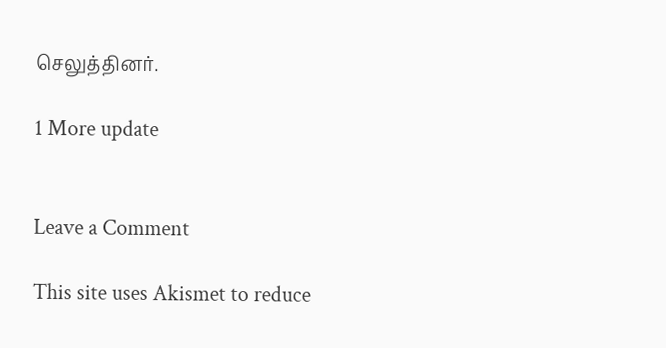செலுத்தினர்.

1 More update


Leave a Comment

This site uses Akismet to reduce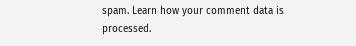spam. Learn how your comment data is processed.